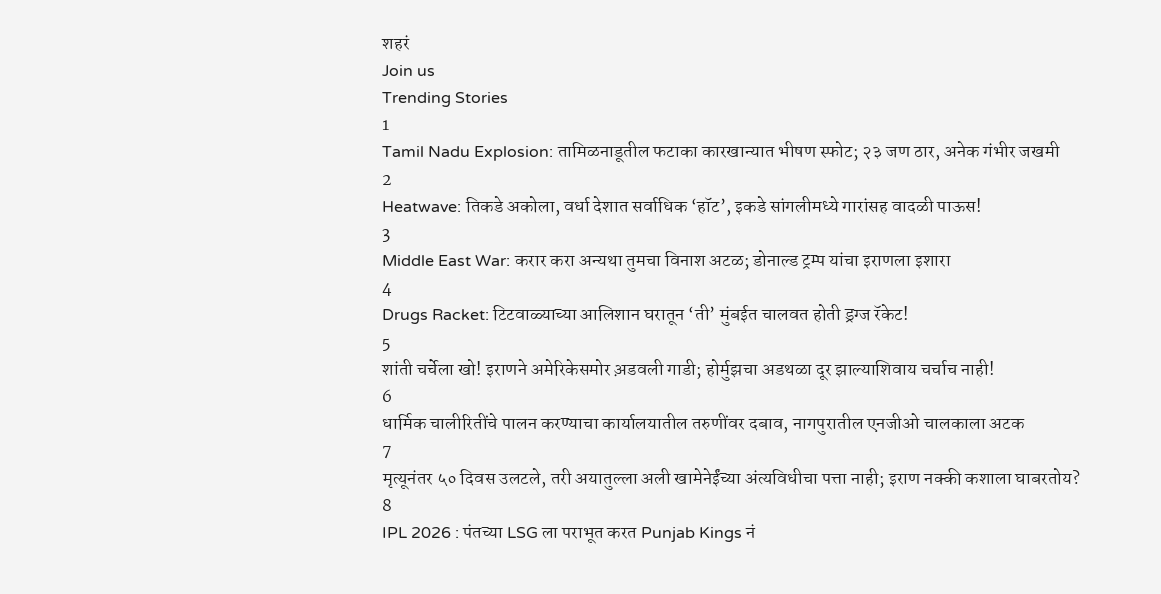शहरं
Join us
Trending Stories
1
Tamil Nadu Explosion: तामिळनाडूतील फटाका कारखान्यात भीषण स्फोट; २३ जण ठार, अनेक गंभीर जखमी
2
Heatwave: तिकडे अकोला, वर्धा देशात सर्वाधिक ‘हॉट’, इकडे सांगलीमध्ये गारांसह वादळी पाऊस!
3
Middle East War: करार करा अन्यथा तुमचा विनाश अटळ; डोनाल्ड ट्रम्प यांचा इराणला इशारा
4
Drugs Racket: टिटवाळ्याच्या आलिशान घरातून ‘ती’ मुंबईत चालवत होती ड्रग्ज रॅकेट!
5
शांती चर्चेला खो! इराणने अमेरिकेसमोर अ़डवली गाडी; होर्मुझचा अडथळा दूर झाल्याशिवाय चर्चाच नाही!
6
धार्मिक चालीरितींचे पालन करण्याचा कार्यालयातील तरुणींवर दबाव, नागपुरातील एनजीओ चालकाला अटक
7
मृत्यूनंतर ५० दिवस उलटले, तरी अयातुल्ला अली खामेनेईंच्या अंत्यविधीचा पत्ता नाही; इराण नक्की कशाला घाबरतोय?
8
IPL 2026 : पंतच्या LSG ला पराभूत करत Punjab Kings नं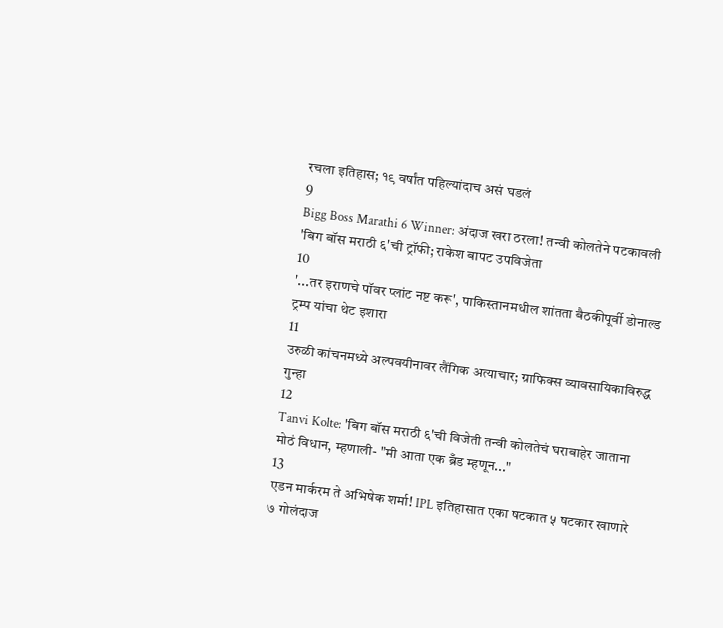रचला इतिहास; १९ वर्षांत पहिल्यांदाच असं घडलं
9
Bigg Boss Marathi 6 Winner: अंदाज खरा ठरला! तन्वी कोलतेने पटकावली 'बिग बॉस मराठी ६'ची ट्रॉफी; राकेश बापट उपविजेता
10
'...तर इराणचे पॉवर प्लांट नष्ट करू', पाकिस्तानमधील शांतता बैठकीपूर्वी डोनाल्ड ट्रम्प यांचा थेट इशारा
11
उरुळी कांचनमध्ये अल्पवयीनावर लैंगिक अत्याचार; ग्राफिक्स व्यावसायिकाविरुद्ध गुन्हा
12
Tanvi Kolte: 'बिग बॉस मराठी ६'ची विजेती तन्वी कोलतेचं घराबाहेर जाताना मोठं विधान, म्हणाली- "मी आता एक ब्रँड म्हणून..."
13
एडन मार्करम ते अभिषेक शर्मा! IPL इतिहासात एका षटकात ५ षटकार खाणारे ७ गोलंदाज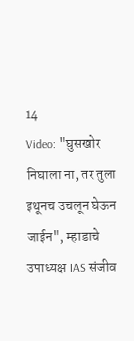14
Video: "घुसखोर निघाला ना, तर तुला इथूनच उचलून घेऊन जाईन", म्हाडाचे उपाध्यक्ष IAS संजीव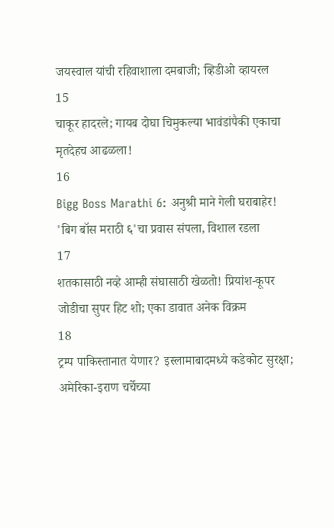जयस्वाल यांची रहिवाशाला दमबाजी; व्हिडीओ व्हायरल
15
चाकूर हादरले; गायब दोघा चिमुकल्या भावंडांपैकी एकाचा मृतदेहच आढळला!
16
Bigg Boss Marathi 6: अनुश्री माने गेली घराबाहेर! 'बिग बॉस मराठी ६'चा प्रवास संपला, विशाल रडला
17
शतकासाठी नव्हे आम्ही संघासाठी खेळतो! प्रियांश-कूपर जोडीचा सुपर हिट शो; एका डावात अनेक विक्रम
18
ट्रम्प पाकिस्तानात येणार? इस्लामाबादमध्ये कडेकोट सुरक्षा; अमेरिका-इराण चर्चेच्या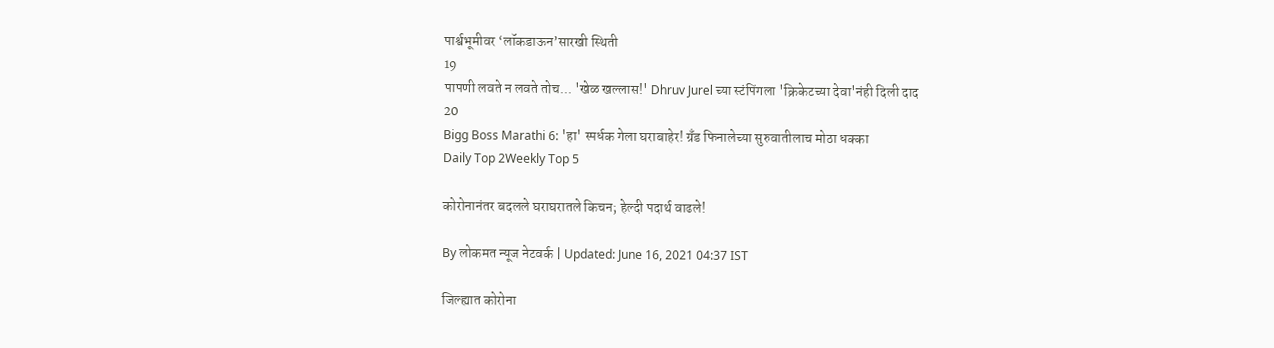पार्श्वभूमीवर ‘लॉकडाऊन’सारखी स्थिती
19
पापणी लवते न लवते तोच... 'खेळ खल्लास!' Dhruv Jurel च्या स्टंपिंगला 'क्रिकेटच्या देवा'नंही दिली दाद
20
Bigg Boss Marathi 6: 'हा' स्पर्धक गेला घराबाहेर! ग्रँड फिनालेच्या सुरुवातीलाच मोठा धक्का
Daily Top 2Weekly Top 5

कोरोनानंतर बदलले घराघरातले किचन; हेल्दी पदार्थ वाढले!

By लोकमत न्यूज नेटवर्क | Updated: June 16, 2021 04:37 IST

जिल्ह्यात कोरोना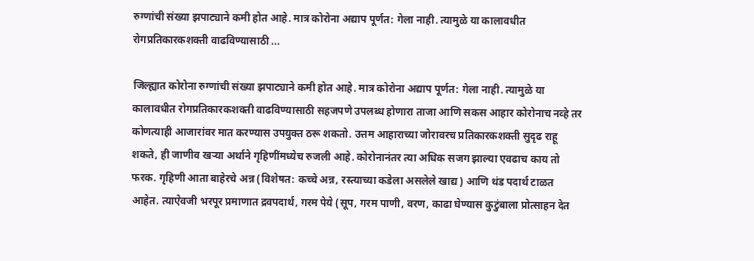रुग्णांची संख्या झपाट्याने कमी होत आहे. मात्र कोरोना अद्याप पूर्णत: गेला नाही. त्यामुळे या कालावधीत रोगप्रतिकारकशक्ती वाढविण्यासाठी ...

जिल्ह्यात कोरोना रुग्णांची संख्या झपाट्याने कमी होत आहे. मात्र कोरोना अद्याप पूर्णत: गेला नाही. त्यामुळे या कालावधीत रोगप्रतिकारकशक्ती वाढविण्यासाठी सहजपणे उपलब्ध होणारा ताजा आणि सकस आहार कोरोनाच नव्हे तर कोणत्याही आजारांवर मात करण्यास उपयुक्त ठरू शकतो. उत्तम आहाराच्या जोरावरच प्रतिकारकशक्ती सुदृढ राहू शकते, ही जाणीव खऱ्या अर्थाने गृहिणींमध्येच रुजली आहे. कोरोनानंतर त्या अधिक सजग झाल्या एवढाच काय तो फरक. गृहिणी आता बाहेरचे अन्न (विशेषत: कच्चे अन्न, रस्त्याच्या कडेला असलेले खाद्य) आणि थंड पदार्थ टाळत आहेत. त्याऐवजी भरपूर प्रमाणात द्रवपदार्थ, गरम पेये (सूप, गरम पाणी, वरण, काढा घेण्यास कुटुंबाला प्रोत्साहन देत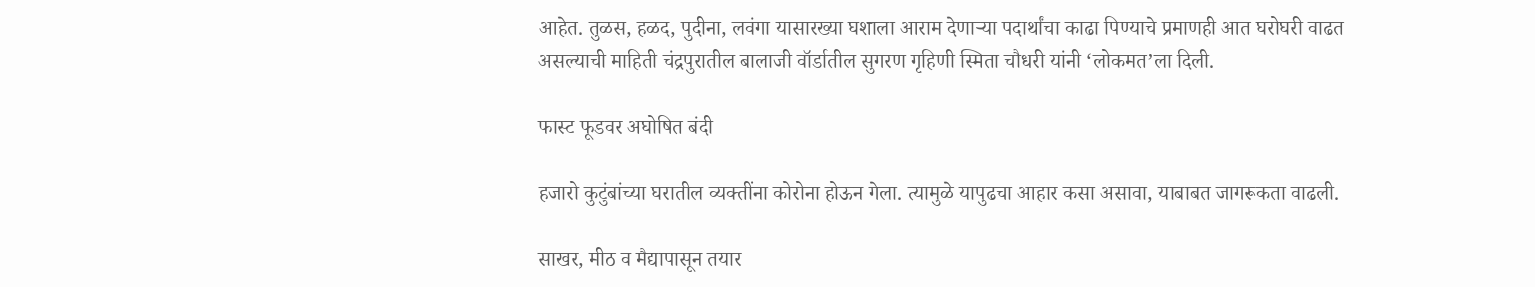आहेत. तुळस, हळद, पुदीना, लवंगा यासारख्या घशाला आराम देणाऱ्या पदार्थांचा काढा पिण्याचे प्रमाणही आत घरोघरी वाढत असल्याची माहिती चंद्रपुरातील बालाजी वॉर्डातील सुगरण गृहिणी स्मिता चौधरी यांनी ‘लोकमत’ला दिली.

फास्ट फूडवर अघोषित बंदी

हजारो कुटुंबांच्या घरातील व्यक्तींना कोरोना होऊन गेला. त्यामुळे यापुढचा आहार कसा असावा, याबाबत जागरूकता वाढली.

साखर, मीठ व मैद्यापासून तयार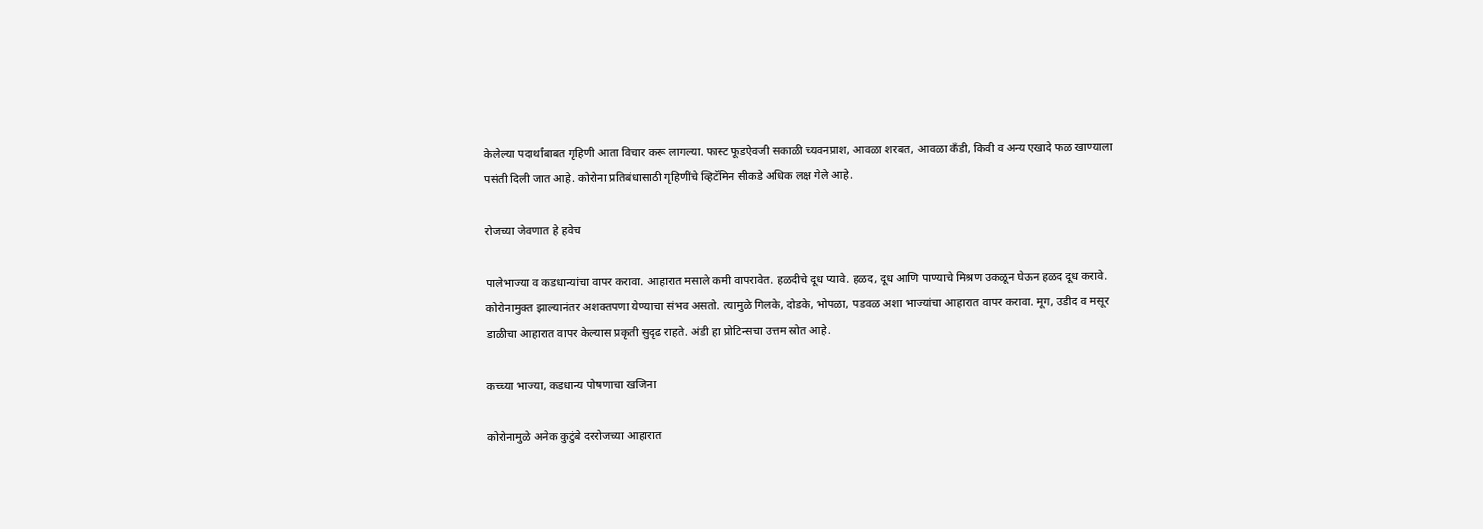केलेल्या पदार्थांबाबत गृहिणी आता विचार करू लागल्या. फास्ट फूडऐवजी सकाळी च्यवनप्राश, आवळा शरबत, आवळा कँडी, किवी व अन्य एखादे फळ खाण्याला पसंती दिली जात आहे. कोरोना प्रतिबंधासाठी गृहिणींचे व्हिटॅमिन सीकडे अधिक लक्ष गेले आहे.

रोजच्या जेवणात हे हवेच

पालेभाज्या व कडधान्यांचा वापर करावा. आहारात मसाले कमी वापरावेत. हळदीचे दूध प्यावे. हळद, दूध आणि पाण्याचे मिश्रण उकळून घेऊन हळद दूध करावे. कोरोनामुक्त झाल्यानंतर अशक्तपणा येण्याचा संभव असतो. त्यामुळे गिलके, दोडके, भोपळा, पडवळ अशा भाज्यांचा आहारात वापर करावा. मूग, उडीद व मसूर डाळीचा आहारात वापर केल्यास प्रकृती सुदृढ राहते. अंडी हा प्रोटिन्सचा उत्तम स्रोत आहे.

कच्च्या भाज्या, कडधान्य पोषणाचा खजिना

कोरोनामुळे अनेक कुटुंबे दररोजच्या आहारात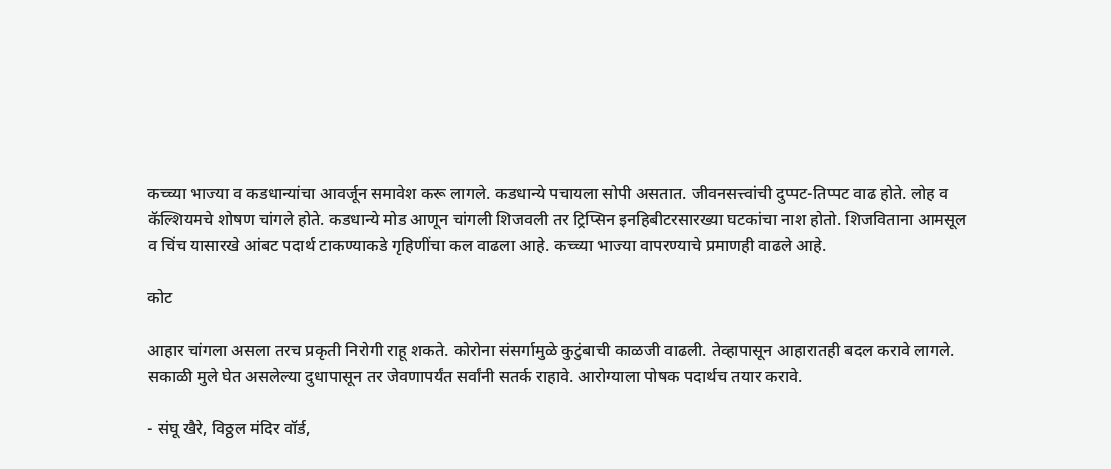कच्च्या भाज्या व कडधान्यांचा आवर्जून समावेश करू लागले. कडधान्ये पचायला सोपी असतात. जीवनसत्त्वांची दुप्पट-तिप्पट वाढ होते. लोह व कॅल्शियमचे शोषण चांगले होते. कडधान्ये मोड आणून चांगली शिजवली तर ट्रिप्सिन इनहिबीटरसारख्या घटकांचा नाश होतो. शिजविताना आमसूल व चिंच यासारखे आंबट पदार्थ टाकण्याकडे गृहिणींचा कल वाढला आहे. कच्च्या भाज्या वापरण्याचे प्रमाणही वाढले आहे.

कोट

आहार चांगला असला तरच प्रकृती निरोगी राहू शकते. कोरोना संसर्गामुळे कुटुंबाची काळजी वाढली. तेव्हापासून आहारातही बदल करावे लागले. सकाळी मुले घेत असलेल्या दुधापासून तर जेवणापर्यंत सर्वांनी सतर्क राहावे. आरोग्याला पोषक पदार्थच तयार करावे.

- संघू खैरे, विठ्ठल मंदिर वॉर्ड,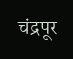चंद्रपूर